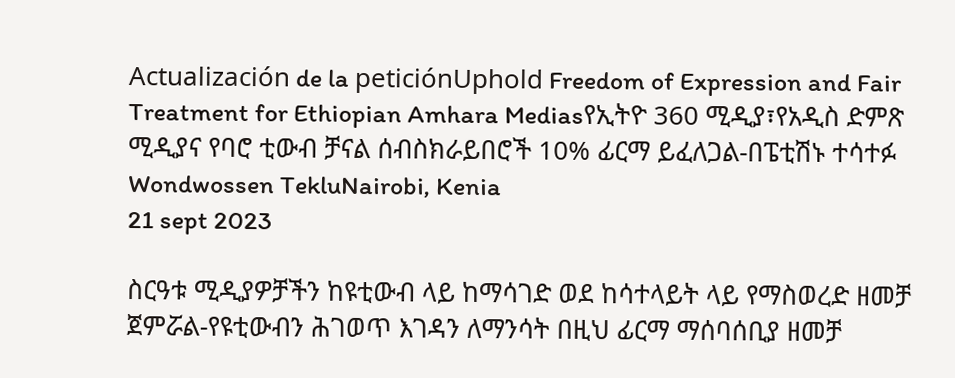Actualización de la peticiónUphold Freedom of Expression and Fair Treatment for Ethiopian Amhara Mediasየኢትዮ 360 ሚዲያ፣የአዲስ ድምጽ ሚዲያና የባሮ ቲውብ ቻናል ሰብስክራይበሮች 10% ፊርማ ይፈለጋል-በፔቲሽኑ ተሳተፉ
Wondwossen TekluNairobi, Kenia
21 sept 2023

ስርዓቱ ሚዲያዎቻችን ከዩቲውብ ላይ ከማሳገድ ወደ ከሳተላይት ላይ የማስወረድ ዘመቻ ጀምሯል-የዩቲውብን ሕገወጥ እገዳን ለማንሳት በዚህ ፊርማ ማሰባሰቢያ ዘመቻ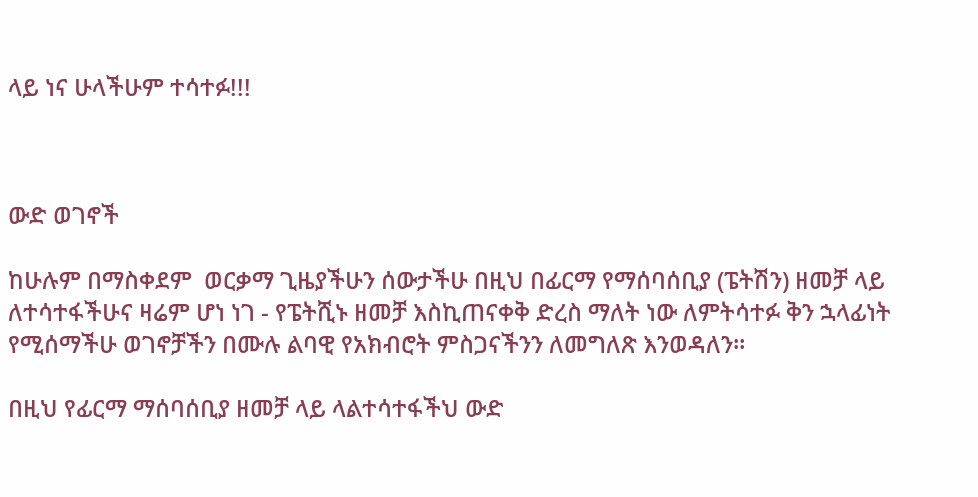ላይ ነና ሁላችሁም ተሳተፉ!!!



ውድ ወገኖች

ከሁሉም በማስቀደም  ወርቃማ ጊዜያችሁን ሰውታችሁ በዚህ በፊርማ የማሰባሰቢያ (ፔትሽን) ዘመቻ ላይ ለተሳተፋችሁና ዛሬም ሆነ ነገ - የፔትሺኑ ዘመቻ እስኪጠናቀቅ ድረስ ማለት ነው ለምትሳተፉ ቅን ኋላፊነት የሚሰማችሁ ወገኖቻችን በሙሉ ልባዊ የአክብሮት ምስጋናችንን ለመግለጽ እንወዳለን።

በዚህ የፊርማ ማሰባሰቢያ ዘመቻ ላይ ላልተሳተፋችህ ውድ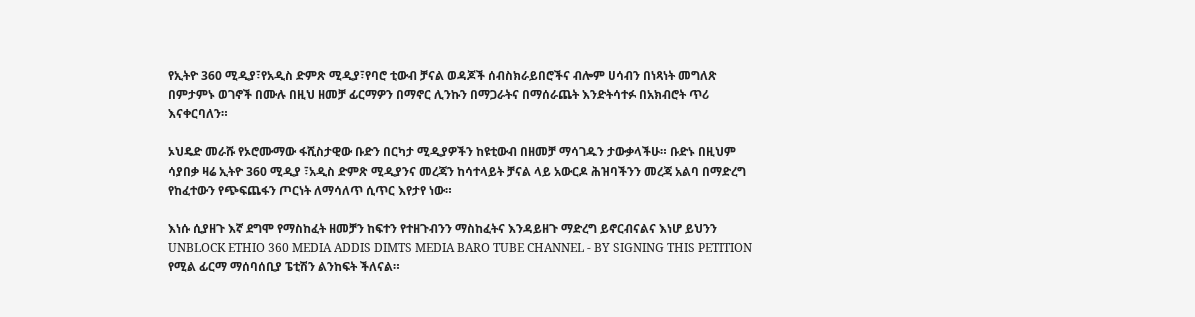የኢትዮ 360 ሚዲያ፣የአዲስ ድምጽ ሚዲያ፣የባሮ ቲውብ ቻናል ወዳጆች ሰብስክራይበሮችና ብሎም ሀሳብን በነጻነት መግለጽ በምታምኑ ወገኖች በሙሉ በዚህ ዘመቻ ፊርማዎን በማኖር ሊንኩን በማጋራትና በማሰራጨት እንድትሳተፉ በአክብሮት ጥሪ እናቀርባለን።

ኦህዴድ መራሹ የኦሮሙማው ፋሺስታዊው ቡድን በርካታ ሚዲያዎችን ከዩቲውብ በዘመቻ ማሳገዱን ታውቃላችሁ። ቡድኑ በዚህም ሳያበቃ ዛሬ ኢትዮ 360 ሚዲያ ፣አዲስ ድምጽ ሚዲያንና መረጃን ከሳተላይት ቻናል ላይ አውርዶ ሕዝባችንን መረጃ አልባ በማድረግ የከፈተውን የጭፍጨፋን ጦርነት ለማሳለጥ ሲጥር እየታየ ነው።

እነሱ ሲያዘጉ እኛ ደግሞ የማስከፈት ዘመቻን ከፍተን የተዘጉብንን ማስከፈትና እንዳይዘጉ ማድረግ ይኖርብናልና እነሆ ይህንን  UNBLOCK ETHIO 360 MEDIA ADDIS DIMTS MEDIA BARO TUBE CHANNEL - BY SIGNING THIS PETITION የሚል ፊርማ ማሰባሰቢያ ፔቲሽን ልንከፍት ችለናል።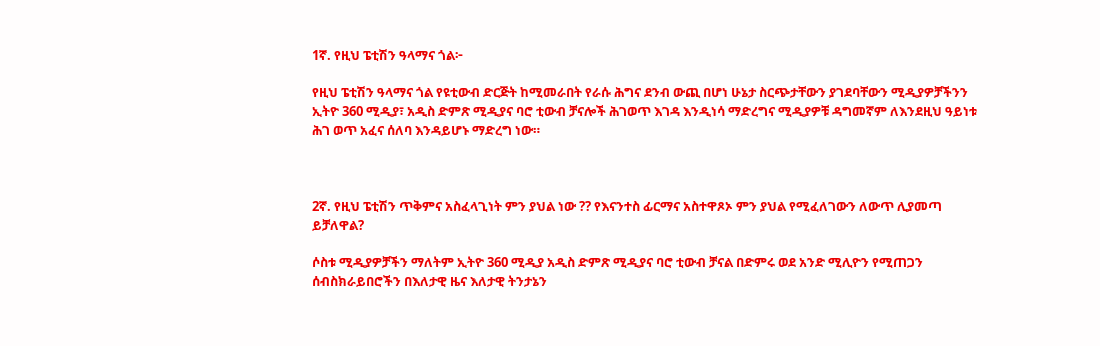1ኛ. የዚህ ፔቲሽን ዓላማና ጎል፦

የዚህ ፔቲሽን ዓላማና ጎል የዩቲውብ ድርጅት ከሚመራበት የራሱ ሕግና ደንብ ውጪ በሆነ ሁኔታ ስርጭታቸውን ያገደባቸውን ሚዲያዎቻችንን ኢትዮ 360 ሚዲያ፣ አዲስ ድምጽ ሚዲያና ባሮ ቲውብ ቻናሎች ሕገወጥ እገዳ እንዲነሳ ማድረግና ሚዲያዎቹ ዳግመኛም ለእንደዚህ ዓይነቱ ሕገ ወጥ አፈና ሰለባ እንዳይሆኑ ማድረግ ነው።



2ኛ. የዚህ ፔቲሽን ጥቅምና አስፈላጊነት ምን ያህል ነው ?? የእናንተስ ፊርማና አስተዋጾኦ ምን ያህል የሚፈለገውን ለውጥ ሊያመጣ ይቻለዋል?

ሶስቱ ሚዲያዎቻችን ማለትም ኢትዮ 360 ሚዲያ አዲስ ድምጽ ሚዲያና ባሮ ቲውብ ቻናል በድምሩ ወደ አንድ ሚሊዮን የሚጠጋን ሰብስክራይበሮችን በእለታዊ ዜና እለታዊ ትንታኔን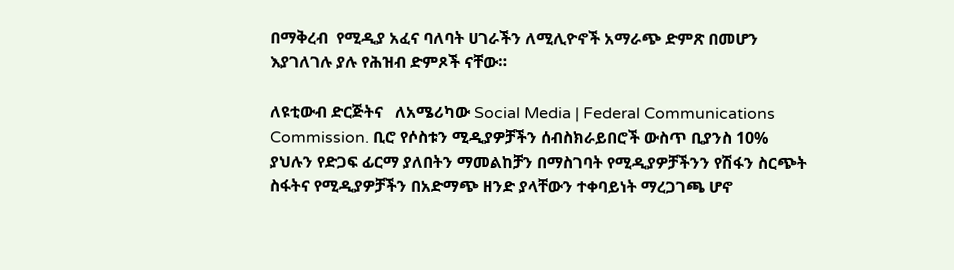በማቅረብ  የሚዲያ አፈና ባለባት ሀገራችን ለሚሊዮኖች አማራጭ ድምጽ በመሆን እያገለገሉ ያሉ የሕዝብ ድምጾች ናቸው።

ለዩቲውብ ድርጅትና   ለአሜሪካው Social Media | Federal Communications Commission. ቢሮ የሶስቱን ሚዲያዎቻችን ሰብስክራይበሮች ውስጥ ቢያንስ 10% ያህሉን የድጋፍ ፊርማ ያለበትን ማመልከቻን በማስገባት የሚዲያዎቻችንን የሽፋን ስርጭት ስፋትና የሚዲያዎቻችን በአድማጭ ዘንድ ያላቸውን ተቀባይነት ማረጋገጫ ሆኖ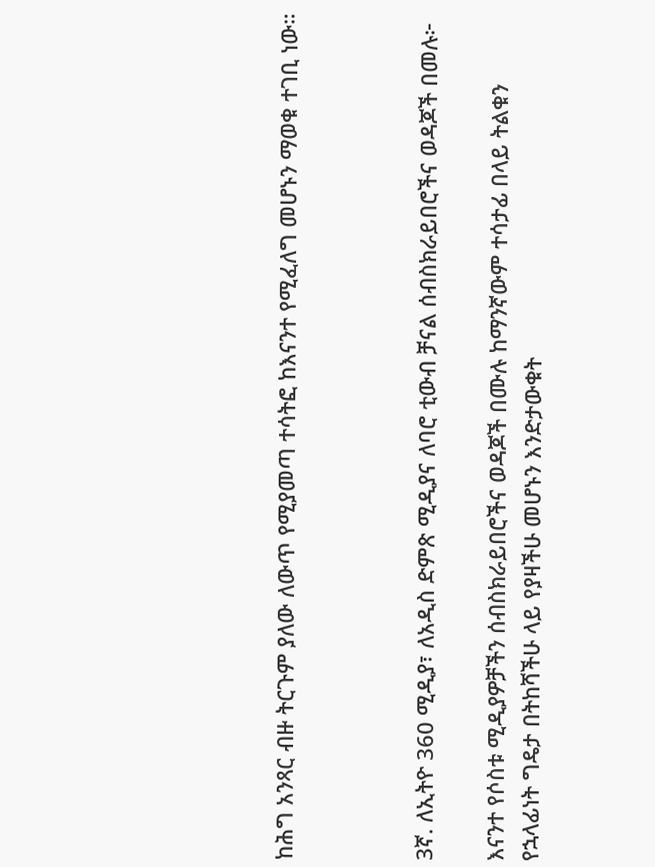ከሕግ አንጻር ብዙ ትርጉም ያለው ለውጥ የሚያመጣ ተሳትፎ ከእናንተ የሚፈለግ መሆኑን ማወቁ ተገቢ ነው።



3ኛ. ለኢትዮ 360 ሚዲያ፣ ለአዲስ ድምጽ ሚዲያና ለባሮ ቲውብ ቻናል ሰብስክራይበሮችና ወዳጆች በመሉ፦

እናንተ የሶስቱ ሚዲያዎቻችን ሰብስክራይበሮችና ወዳጆች በሙሉ ከማንኛውም ተሳታፊ በላይ ትልቁን የኋላፊነት ግዴታ በትከሻችሁ ላይ የያዛችሁ መሆኑን እንድታውቁት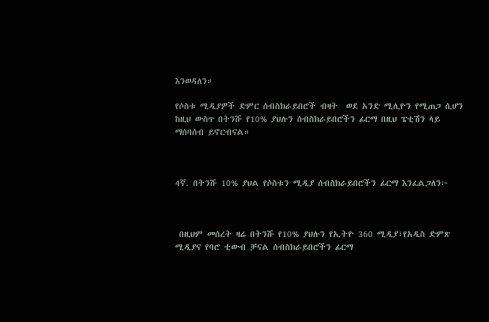እንወዳለን።

የሶስቱ ሚዲያዎች ድምር ሰብስክራይበሮች ብዛት  ወደ አንድ ሚሊዮን የሚጠጋ ሲሆን ከዚህ ውስጥ በትንሹ የ10% ያህሉን ሰብስክራይበሮችን ፊርማ በዚህ ፔቲሽን ላይ ማሰባሰብ ይኖርብናል።



4ኛ. በትንሹ 10% ያህል የሶስቱን ሚዲያ ሰብስክራይበሮችን ፊርማ እንፈልጋለን፦



 በዚህም መሰረት ዛሬ በትንሹ የ10% ያህሉን የኢትዮ 360 ሚዲያ፣የአዲስ ድምጽ ሚዲያና የባሮ ቲውብ ቻናል ሰብስክራይበሮችን ፊርማ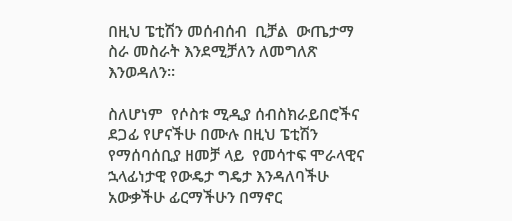በዚህ ፔቲሽን መሰብሰብ  ቢቻል  ውጤታማ ስራ መስራት እንደሚቻለን ለመግለጽ እንወዳለን።

ስለሆነም  የሶስቱ ሚዲያ ሰብስክራይበሮችና ደጋፊ የሆናችሁ በሙሉ በዚህ ፔቲሽን የማሰባሰቢያ ዘመቻ ላይ  የመሳተፍ ሞራላዊና ኋላፊነታዊ የውዴታ ግዴታ እንዳለባችሁ አውቃችሁ ፊርማችሁን በማኖር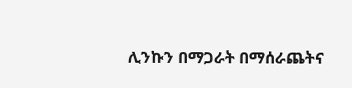ሊንኩን በማጋራት በማሰራጨትና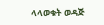ላላወቁት ወዳጅ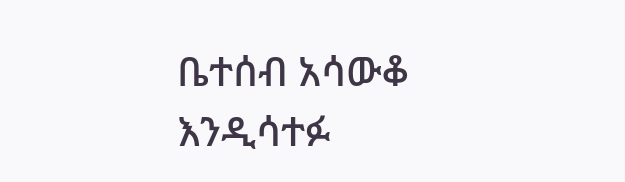ቤተሰብ አሳውቆ  እንዲሳተፉ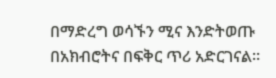በማድረግ ወሳኙን ሚና እንድትወጡ በአክብሮትና በፍቅር ጥሪ አድርገናል።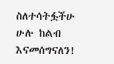ስለተሳትፏችሁ ሁሉ ከልብ እናመሰግናለን!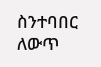ስንተባበር ለውጥ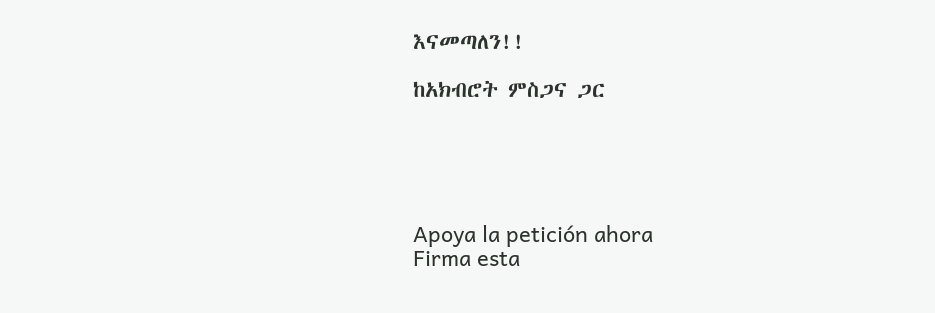እናመጣለን!!

ከአክብሮት ምስጋና ጋር





Apoya la petición ahora
Firma esta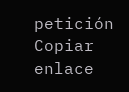petición
Copiar enlace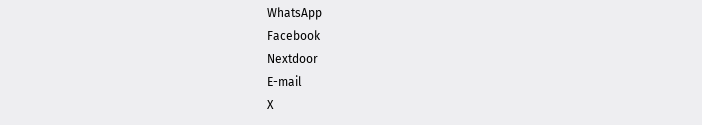WhatsApp
Facebook
Nextdoor
E-mail
X